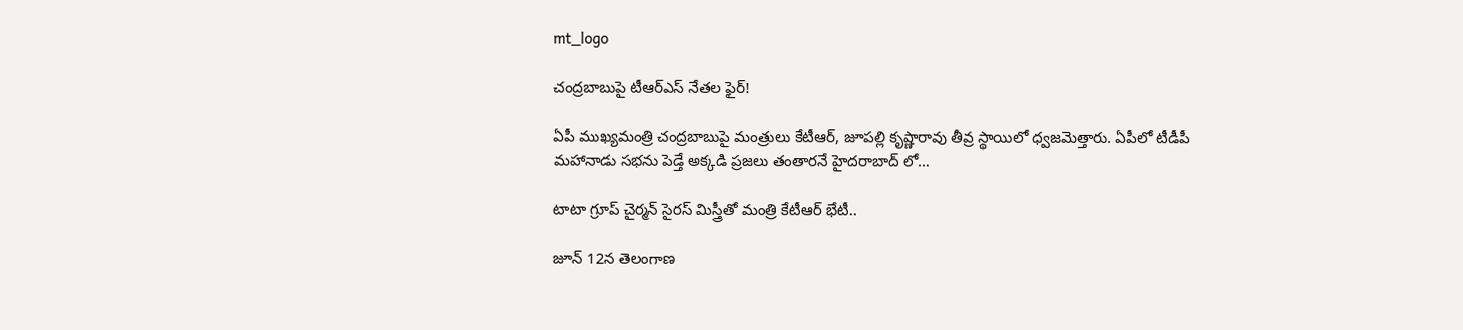mt_logo

చంద్రబాబుపై టీఆర్ఎస్ నేతల ఫైర్!

ఏపీ ముఖ్యమంత్రి చంద్రబాబుపై మంత్రులు కేటీఆర్, జూపల్లి కృష్ణారావు తీవ్ర స్థాయిలో ధ్వజమెత్తారు. ఏపీలో టీడీపీ మహానాడు సభను పెడ్తే అక్కడి ప్రజలు తంతారనే హైదరాబాద్ లో…

టాటా గ్రూప్ చైర్మన్ సైరస్ మిస్త్రీతో మంత్రి కేటీఆర్ భేటీ..

జూన్ 12న తెలంగాణ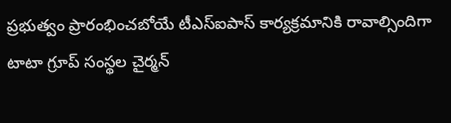ప్రభుత్వం ప్రారంభించబోయే టీఎస్ఐపాస్ కార్యక్రమానికి రావాల్సిందిగా టాటా గ్రూప్ సంస్థల చైర్మన్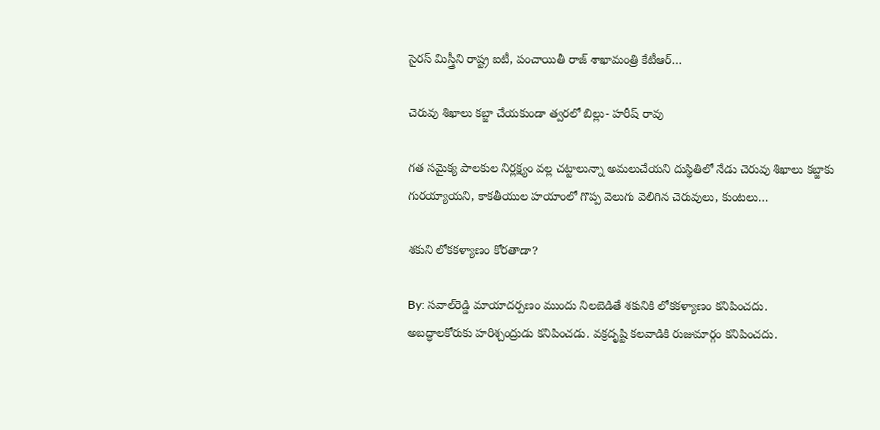సైరస్ మిస్త్రీని రాష్ట్ర ఐటీ, పంచాయితీ రాజ్ శాఖామంత్రి కేటీఆర్…

చెరువు శిఖాలు కబ్జా చేయకుండా త్వరలో బిల్లు- హరీష్ రావు

గత సమైక్య పాలకుల నిర్లక్ష్యం వల్ల చట్టాలున్నా అమలుచేయని దుస్థితిలో నేడు చెరువు శిఖాలు కబ్జాకు గురయ్యాయని, కాకతీయుల హయాంలో గొప్ప వెలుగు వెలిగిన చెరువులు, కుంటలు…

శకుని లోకకళ్యాణం కోరతాడా?

By: సవాల్‌రెడ్డి మాయాదర్పణం ముందు నిలబెడితే శకునికి లోకకళ్యాణం కనిపించదు. అబద్ధాలకోరుకు హరిశ్చంద్రుడు కనిపించడు. వక్రదృష్టి కలవాడికి రుజుమార్గం కనిపించదు.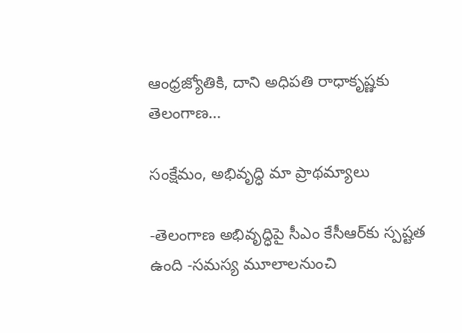ఆంధ్రజ్యోతికి, దాని అధిపతి రాధాకృష్ణకు తెలంగాణ…

సంక్షేమం, అభివృద్ధి మా ప్రాథమ్యాలు

-తెలంగాణ అభివృద్ధిపై సీఎం కేసీఆర్‌కు స్పష్టత ఉంది -సమస్య మూలాలనుంచి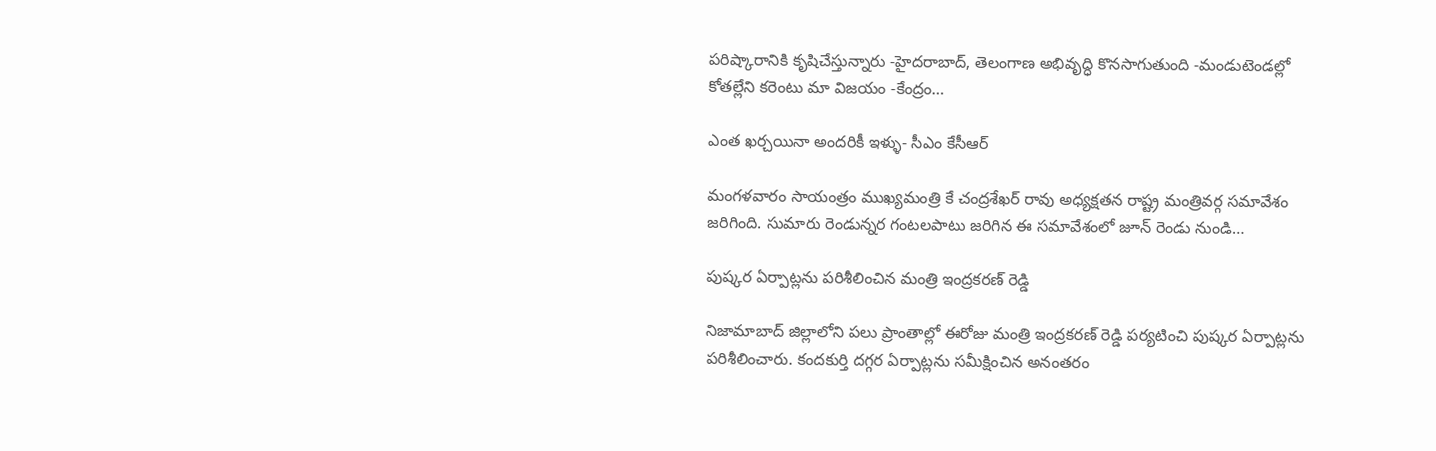పరిష్కారానికి కృషిచేస్తున్నారు -హైదరాబాద్, తెలంగాణ అభివృద్ధి కొనసాగుతుంది -మండుటెండల్లో కోతల్లేని కరెంటు మా విజయం -కేంద్రం…

ఎంత ఖర్చయినా అందరికీ ఇళ్ళు- సీఎం కేసీఆర్

మంగళవారం సాయంత్రం ముఖ్యమంత్రి కే చంద్రశేఖర్ రావు అధ్యక్షతన రాష్ట్ర మంత్రివర్గ సమావేశం జరిగింది. సుమారు రెండున్నర గంటలపాటు జరిగిన ఈ సమావేశంలో జూన్ రెండు నుండి…

పుష్కర ఏర్పాట్లను పరిశీలించిన మంత్రి ఇంద్రకరణ్‌ రెడ్డి

నిజామాబాద్ జిల్లాలోని పలు ప్రాంతాల్లో ఈరోజు మంత్రి ఇంద్రకరణ్ రెడ్డి పర్యటించి పుష్కర ఏర్పాట్లను పరిశీలించారు. కందకుర్తి దగ్గర ఏర్పాట్లను సమీక్షించిన అనంతరం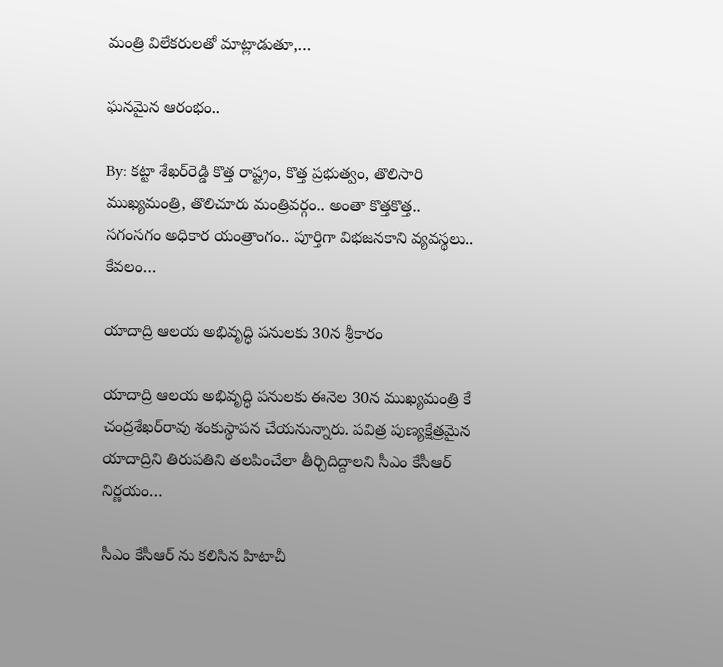మంత్రి విలేకరులతో మాట్లాడుతూ,…

ఘనమైన ఆరంభం..

By: కట్టా శేఖర్‌రెడ్డి కొత్త రాష్ట్రం, కొత్త ప్రభుత్వం, తొలిసారి ముఖ్యమంత్రి, తొలిచూరు మంత్రివర్గం.. అంతా కొత్తకొత్త.. సగంసగం అధికార యంత్రాంగం.. పూర్తిగా విభజనకాని వ్యవస్థలు.. కేవలం…

యాదాద్రి ఆలయ అభివృద్ధి పనులకు 30న శ్రీకారం

యాదాద్రి ఆలయ అభివృద్ధి పనులకు ఈనెల 30న ముఖ్యమంత్రి కే చంద్రశేఖర్‌రావు శంకుస్థాపన చేయనున్నారు. పవిత్ర పుణ్యక్షేత్రమైన యాదాద్రిని తిరుపతిని తలపించేలా తీర్చిదిద్దాలని సీఎం కేసీఆర్ నిర్ణయం…

సీఎం కేసీఆర్ ను కలిసిన హిటాచీ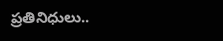ప్రతినిధులు..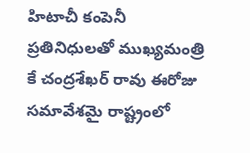హిటాచీ కంపెనీ ప్రతినిధులతో ముఖ్యమంత్రి కే చంద్రశేఖర్ రావు ఈరోజు సమావేశమై రాష్ట్రంలో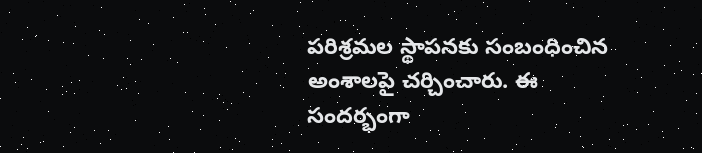పరిశ్రమల స్థాపనకు సంబంధించిన అంశాలపై చర్చించారు. ఈ సందర్భంగా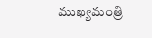ముఖ్యమంత్రి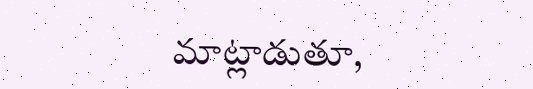మాట్లాడుతూ,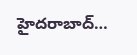హైదరాబాద్…